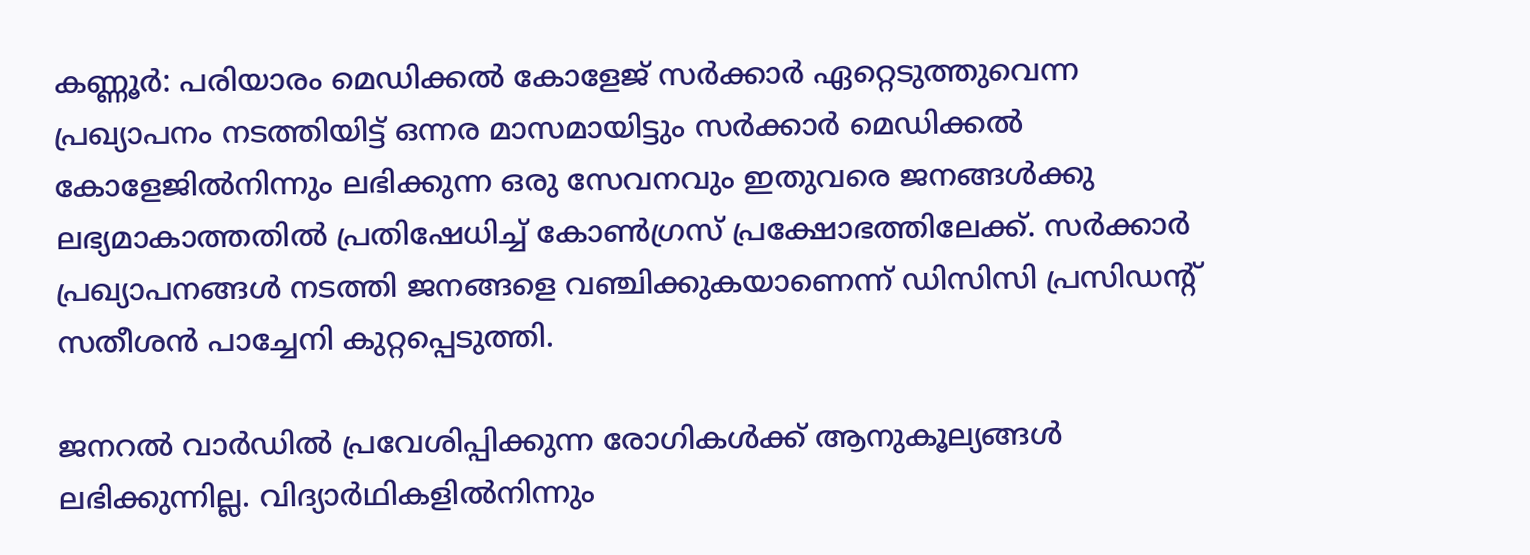കണ്ണൂര്‍: പരിയാരം മെഡിക്കല്‍ കോളേജ് സര്‍ക്കാര്‍ ഏറ്റെടുത്തുവെന്ന പ്രഖ്യാപനം നടത്തിയിട്ട് ഒന്നര മാസമായിട്ടും സര്‍ക്കാര്‍ മെഡിക്കല്‍ കോളേജില്‍നിന്നും ലഭിക്കുന്ന ഒരു സേവനവും ഇതുവരെ ജനങ്ങള്‍ക്കു ലഭ്യമാകാത്തതില്‍ പ്രതിഷേധിച്ച് കോണ്‍ഗ്രസ് പ്രക്ഷോഭത്തിലേക്ക്. സര്‍ക്കാര്‍ പ്രഖ്യാപനങ്ങള്‍ നടത്തി ജനങ്ങളെ വഞ്ചിക്കുകയാണെന്ന് ഡിസിസി പ്രസിഡന്റ് സതീശന്‍ പാച്ചേനി കുറ്റപ്പെടുത്തി.

ജനറല്‍ വാര്‍ഡില്‍ പ്രവേശിപ്പിക്കുന്ന രോഗികള്‍ക്ക് ആനുകൂല്യങ്ങള്‍ ലഭിക്കുന്നില്ല. വിദ്യാര്‍ഥികളില്‍നിന്നും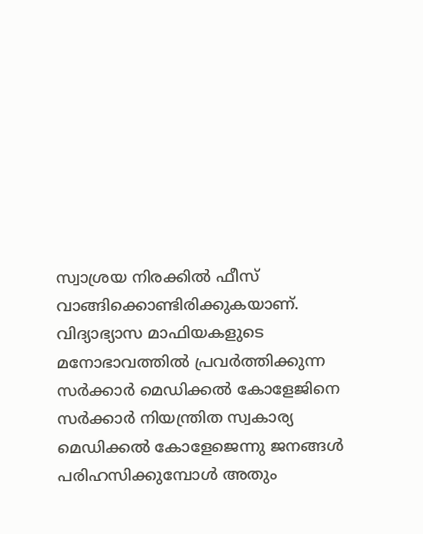സ്വാശ്രയ നിരക്കില്‍ ഫീസ് വാങ്ങിക്കൊണ്ടിരിക്കുകയാണ്. വിദ്യാഭ്യാസ മാഫിയകളുടെ മനോഭാവത്തില്‍ പ്രവര്‍ത്തിക്കുന്ന സര്‍ക്കാര്‍ മെഡിക്കല്‍ കോളേജിനെ സര്‍ക്കാര്‍ നിയന്ത്രിത സ്വകാര്യ മെഡിക്കല്‍ കോളേജെന്നു ജനങ്ങള്‍ പരിഹസിക്കുമ്പോള്‍ അതും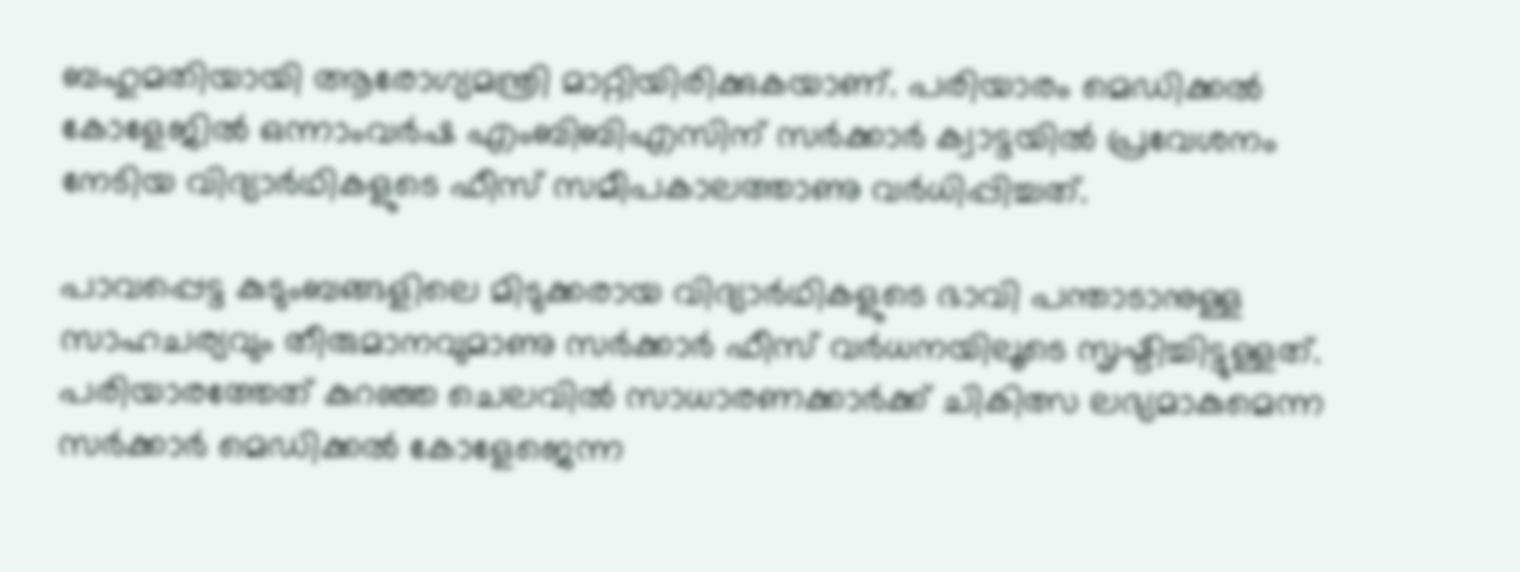ബഹുമതിയായി ആരോഗ്യമന്ത്രി മാറ്റിയിരിക്കുകയാണ്. പരിയാരം മെഡിക്കല്‍ കോളേജില്‍ ഒന്നാംവര്‍ഷ എംബിബിഎസിന് സര്‍ക്കാര്‍ ക്വാട്ടയില്‍ പ്രവേശനം നേടിയ വിദ്യാര്‍ഥികളുടെ ഫീസ് സമീപകാലത്താണു വര്‍ധിപ്പിച്ചത്.

പാവപ്പെട്ട കുടുംബങ്ങളിലെ മിടുക്കരായ വിദ്യാര്‍ഥികളുടെ ഭാവി പന്താടാനുള്ള സാഹചര്യവും തീരുമാനവുമാണു സര്‍ക്കാര്‍ ഫീസ് വര്‍ധനയിലൂടെ സൃഷ്ടിച്ചിട്ടുള്ളത്. പരിയാരത്തേത് കുറഞ്ഞ ചെലവില്‍ സാധാരണക്കാര്‍ക്ക് ചികിത്സ ലഭ്യമാകുമെന്ന സര്‍ക്കാര്‍ മെഡിക്കല്‍ കോളേജെന്ന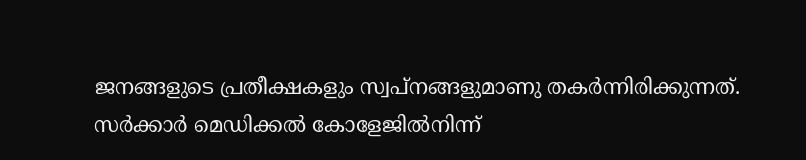ജനങ്ങളുടെ പ്രതീക്ഷകളും സ്വപ്നങ്ങളുമാണു തകര്‍ന്നിരിക്കുന്നത്. സര്‍ക്കാര്‍ മെഡിക്കല്‍ കോളേജില്‍നിന്ന്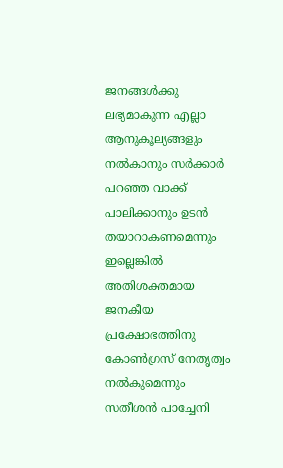ജനങ്ങള്‍ക്കു ലഭ്യമാകുന്ന എല്ലാ ആനുകൂല്യങ്ങളും നല്‍കാനും സര്‍ക്കാര്‍ പറഞ്ഞ വാക്ക് പാലിക്കാനും ഉടന്‍ തയാറാകണമെന്നും ഇല്ലെങ്കില്‍ അതിശക്തമായ ജനകീയ പ്രക്ഷോഭത്തിനു കോണ്‍ഗ്രസ് നേതൃത്വം നല്‍കുമെന്നും സതീശന്‍ പാച്ചേനി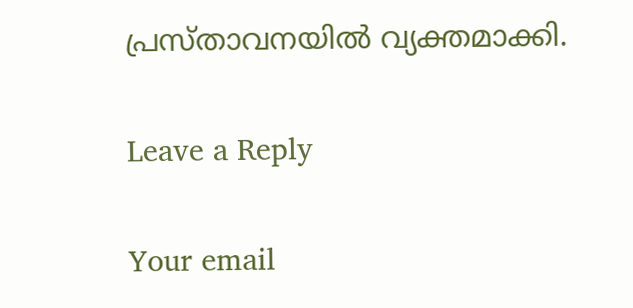പ്രസ്താവനയില്‍ വ്യക്തമാക്കി.

Leave a Reply

Your email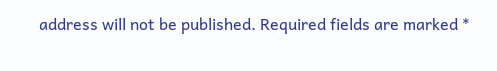address will not be published. Required fields are marked *